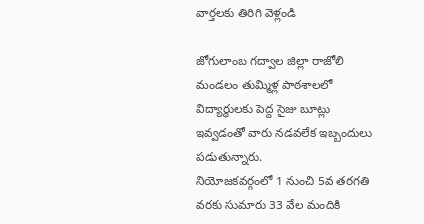వార్తలకు తిరిగి వెళ్లండి

జోగులాంబ గద్వాల జిల్లా రాజోలి మండలం తుమ్మిళ్ల పాఠశాలలో విద్యార్థులకు పెద్ద సైజు బూట్లు ఇవ్వడంతో వారు నడవలేక ఇబ్బందులు పడుతున్నారు.
నియోజకవర్గంలో 1 నుంచి 5వ తరగతి వరకు సుమారు 33 వేల మందికి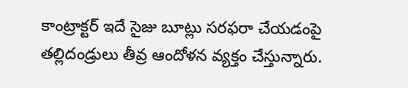కాంట్రాక్టర్ ఇదే సైజు బూట్లు సరఫరా చేయడంపై తల్లిదండ్రులు తీవ్ర ఆందోళన వ్యక్తం చేస్తున్నారు.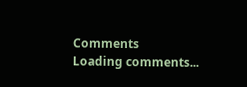Comments
Loading comments...